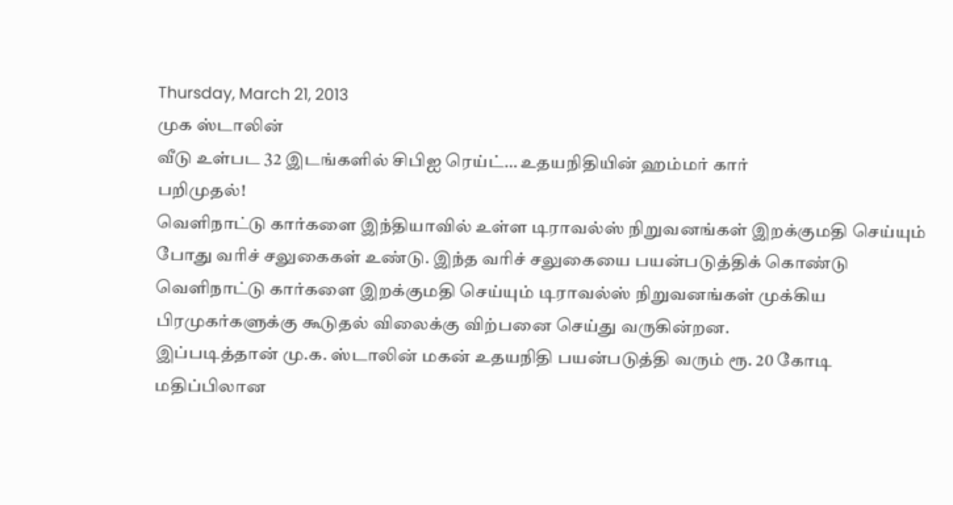Thursday, March 21, 2013
முக ஸ்டாலின்
வீடு உள்பட 32 இடங்களில் சிபிஐ ரெய்ட்… உதயநிதியின் ஹம்மர் கார்
பறிமுதல்!
வெளிநாட்டு கார்களை இந்தியாவில் உள்ள டிராவல்ஸ் நிறுவனங்கள் இறக்குமதி செய்யும் போது வரிச் சலுகைகள் உண்டு. இந்த வரிச் சலுகையை பயன்படுத்திக் கொண்டு வெளிநாட்டு கார்களை இறக்குமதி செய்யும் டிராவல்ஸ் நிறுவனங்கள் முக்கிய பிரமுகர்களுக்கு கூடுதல் விலைக்கு விற்பனை செய்து வருகின்றன.
இப்படித்தான் மு.க. ஸ்டாலின் மகன் உதயநிதி பயன்படுத்தி வரும் ரூ. 20 கோடி மதிப்பிலான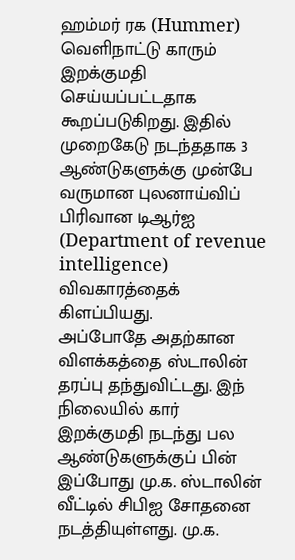ஹம்மர் ரக (Hummer) வெளிநாட்டு காரும் இறக்குமதி செய்யப்பட்டதாக கூறப்படுகிறது. இதில் முறைகேடு நடந்ததாக 3 ஆண்டுகளுக்கு முன்பே வருமான புலனாய்விப் பிரிவான டிஆர்ஐ (Department of revenue intelligence) விவகாரத்தைக் கிளப்பியது.
அப்போதே அதற்கான விளக்கத்தை ஸ்டாலின் தரப்பு தந்துவிட்டது. இந் நிலையில் கார் இறக்குமதி நடந்து பல ஆண்டுகளுக்குப் பின் இப்போது மு.க. ஸ்டாலின் வீட்டில் சிபிஐ சோதனை நடத்தியுள்ளது. மு.க.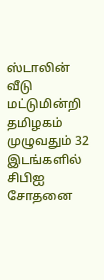ஸ்டாலின் வீடு மட்டுமின்றி தமிழகம் முழுவதும் 32 இடங்களில் சிபிஐ சோதனை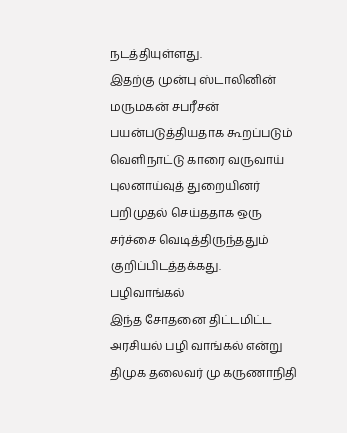நடத்தியுள்ளது.
இதற்கு முன்பு ஸ்டாலினின் மருமகன் சபரீசன் பயன்படுத்தியதாக கூறப்படும் வெளிநாட்டு காரை வருவாய் புலனாய்வுத் துறையினர் பறிமுதல் செய்ததாக ஒரு சர்ச்சை வெடித்திருந்ததும் குறிப்பிடத்தக்கது.
பழிவாங்கல்
இந்த சோதனை திட்டமிட்ட அரசியல் பழி வாங்கல் என்று திமுக தலைவர் மு கருணாநிதி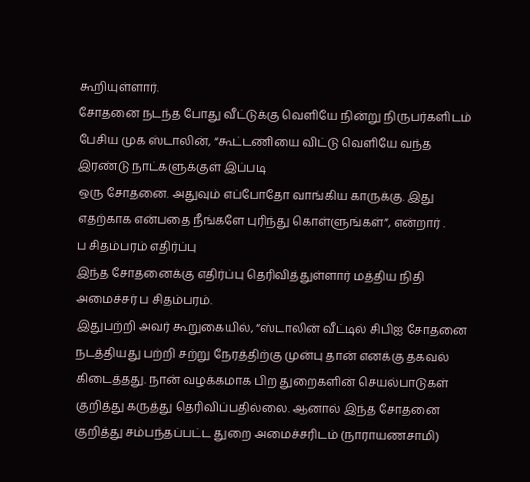கூறியுள்ளார்.
சோதனை நடந்த போது வீட்டுக்கு வெளியே நின்று நிருபர்களிடம் பேசிய முக ஸ்டாலின், “கூட்டணியை விட்டு வெளியே வந்த இரண்டு நாட்களுக்குள் இப்படி
ஒரு சோதனை. அதுவும் எப்போதோ வாங்கிய காருக்கு. இது எதற்காக என்பதை நீங்களே புரிந்து கொள்ளுங்கள்”, என்றார் .
ப சிதம்பரம் எதிர்ப்பு
இந்த சோதனைக்கு எதிர்ப்பு தெரிவித்துள்ளார் மத்திய நிதி அமைச்சர் ப சிதம்பரம்.
இதுபற்றி அவர் கூறுகையில், “ஸ்டாலின் வீட்டில் சிபிஐ சோதனை நடத்தியது பற்றி சற்று நேரத்திற்கு முன்பு தான் எனக்கு தகவல் கிடைத்தது. நான் வழக்கமாக பிற துறைகளின் செயல்பாடுகள் குறித்து கருத்து தெரிவிப்பதில்லை. ஆனால் இந்த சோதனை குறித்து சம்பந்தப்பட்ட துறை அமைச்சரிடம் (நாராயணசாமி)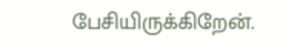பேசியிருக்கிறேன்.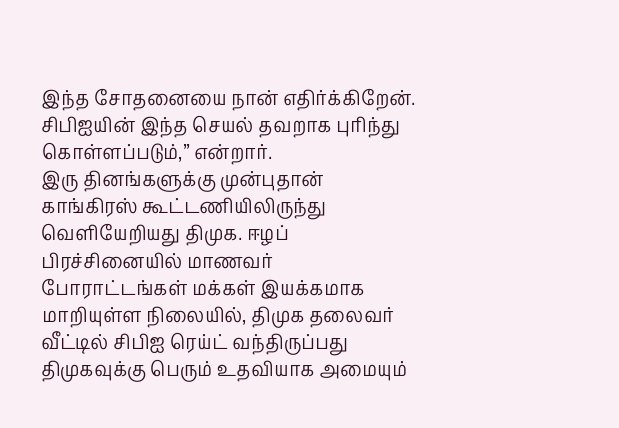இந்த சோதனையை நான் எதிர்க்கிறேன். சிபிஐயின் இந்த செயல் தவறாக புரிந்து கொள்ளப்படும்,” என்றார்.
இரு தினங்களுக்கு முன்புதான் காங்கிரஸ் கூட்டணியிலிருந்து வெளியேறியது திமுக. ஈழப் பிரச்சினையில் மாணவர் போராட்டங்கள் மக்கள் இயக்கமாக மாறியுள்ள நிலையில், திமுக தலைவர் வீட்டில் சிபிஐ ரெய்ட் வந்திருப்பது திமுகவுக்கு பெரும் உதவியாக அமையும்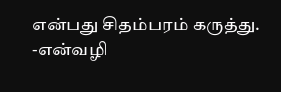என்பது சிதம்பரம் கருத்து.
-என்வழி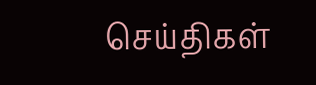செய்திகள்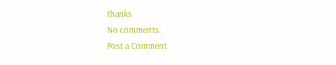thanks
No comments:
Post a Comment